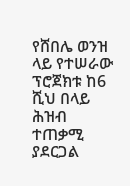የሸበሌ ወንዝ ላይ የተሠራው ፕሮጀክቱ ከ6 ሺህ በላይ ሕዝብ ተጠቃሚ ያደርጋል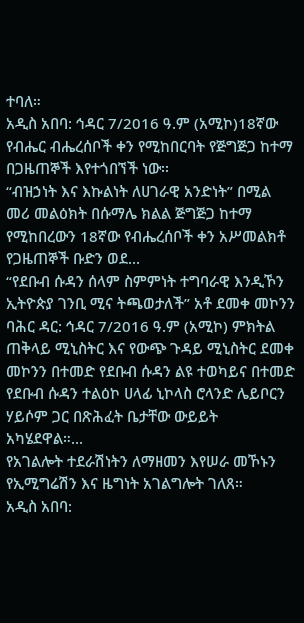ተባለ።
አዲስ አበባ: ኅዳር 7/2016 ዓ.ም (አሚኮ)18ኛው የብሔር ብሔረሰቦች ቀን የሚከበርባት የጅግጅጋ ከተማ በጋዜጠኞች እየተጎበኘች ነው፡፡
“ብዝኃነት እና እኩልነት ለሀገራዊ አንድነት” በሚል መሪ መልዕክት በሱማሌ ክልል ጅግጅጋ ከተማ የሚከበረውን 18ኛው የብሔረሰቦች ቀን አሥመልክቶ የጋዜጠኞች ቡድን ወደ...
“የደቡብ ሱዳን ሰላም ስምምነት ተግባራዊ እንዲኾን ኢትዮጵያ ገንቢ ሚና ትጫወታለች” አቶ ደመቀ መኮንን
ባሕር ዳር: ኅዳር 7/2016 ዓ.ም (አሚኮ) ምክትል ጠቅላይ ሚኒስትር እና የውጭ ጉዳይ ሚኒስትር ደመቀ መኮንን በተመድ የደቡብ ሱዳን ልዩ ተወካይና በተመድ የደቡብ ሱዳን ተልዕኮ ሀላፊ ኒኮላስ ሮላንድ ሌይቦርን ሃይሶም ጋር በጽሕፈት ቤታቸው ውይይት አካሄደዋል።...
የአገልሎት ተደራሽነትን ለማዘመን እየሠራ መኾኑን
የኢሚግሬሽን እና ዜግነት አገልግሎት ገለጸ።
አዲስ አበባ: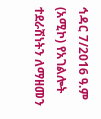ኅዳር 7/2016 ዓ.ም (አሚኮ) የአገልሎት ተደራሽነትን ለማዘመን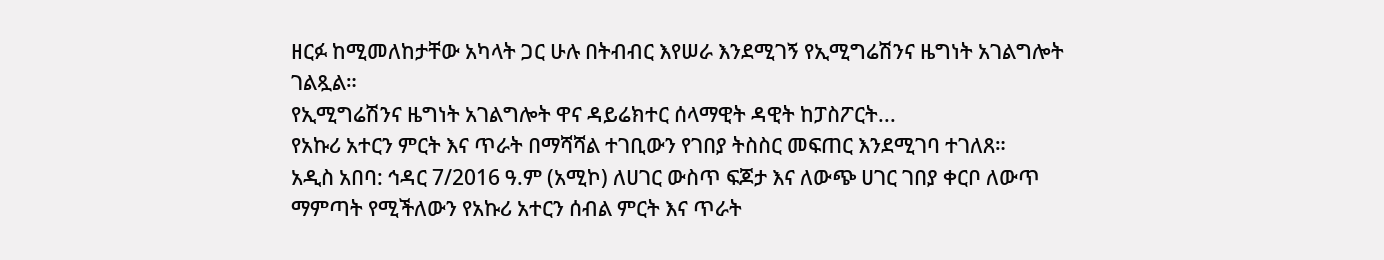ዘርፉ ከሚመለከታቸው አካላት ጋር ሁሉ በትብብር እየሠራ እንደሚገኝ የኢሚግሬሽንና ዜግነት አገልግሎት ገልጿል።
የኢሚግሬሽንና ዜግነት አገልግሎት ዋና ዳይሬክተር ሰላማዊት ዳዊት ከፓስፖርት...
የአኩሪ አተርን ምርት እና ጥራት በማሻሻል ተገቢውን የገበያ ትስስር መፍጠር እንደሚገባ ተገለጸ።
አዲስ አበባ: ኅዳር 7/2016 ዓ.ም (አሚኮ) ለሀገር ውስጥ ፍጆታ እና ለውጭ ሀገር ገበያ ቀርቦ ለውጥ ማምጣት የሚችለውን የአኩሪ አተርን ሰብል ምርት እና ጥራት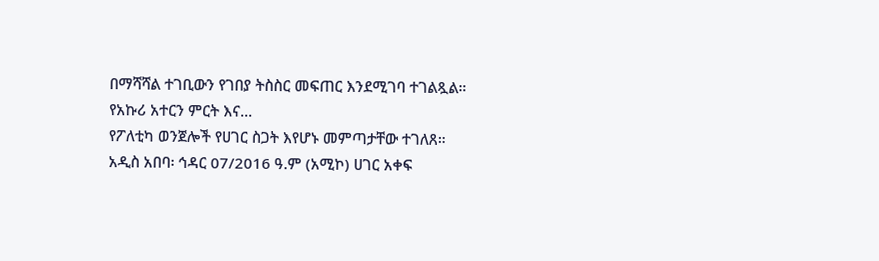በማሻሻል ተገቢውን የገበያ ትስስር መፍጠር እንደሚገባ ተገልጿል።
የአኩሪ አተርን ምርት እና...
የፖለቲካ ወንጀሎች የሀገር ስጋት እየሆኑ መምጣታቸው ተገለጸ።
አዲስ አበባ፡ ኅዳር 07/2016 ዓ.ም (አሚኮ) ሀገር አቀፍ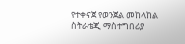የተቀናጀ የወንጀል መከላከል ስትራቴጂ ማስተግበሪያ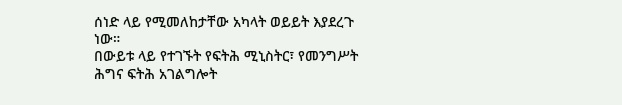ሰነድ ላይ የሚመለከታቸው አካላት ወይይት እያደረጉ ነው።
በውይቱ ላይ የተገኙት የፍትሕ ሚኒስትር፣ የመንግሥት ሕግና ፍትሕ አገልግሎት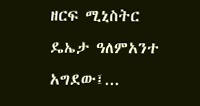ዘርፍ ሚኒስትር ዴኤታ ዓለምአንተ አግደው፤...